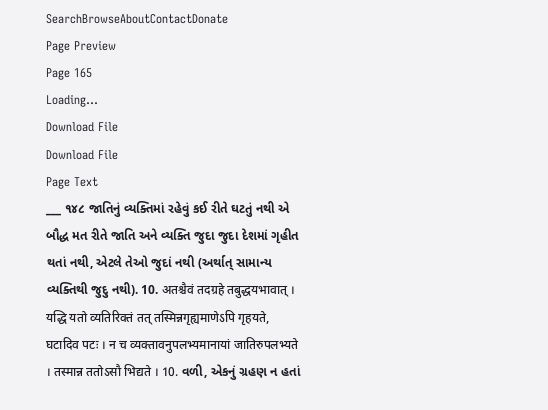SearchBrowseAboutContactDonate
Page Preview
Page 165
Loading...
Download File
Download File
Page Text
___ ૧૪૮ જાતિનું વ્યક્તિમાં રહેવું કઈ રીતે ઘટતું નથી એ બૌદ્ધ મત રીતે જાતિ અને વ્યક્તિ જુદા જુદા દેશમાં ગૃહીત થતાં નથી, એટલે તેઓ જુદાં નથી (અર્થાત્ સામાન્ય વ્યક્તિથી જુદુ નથી). 10. अतश्चैवं तदग्रहे तबुद्धयभावात् । यद्धि यतो व्यतिरिक्तं तत् तस्मिन्नगृह्यमाणेऽपि गृहयते, घटादिव पटः । न च व्यक्तावनुपलभ्यमानायां जातिरुपलभ्यते । तस्मान्न ततोऽसौ भिद्यते । 10. વળી, એકનું ગ્રહણ ન હતાં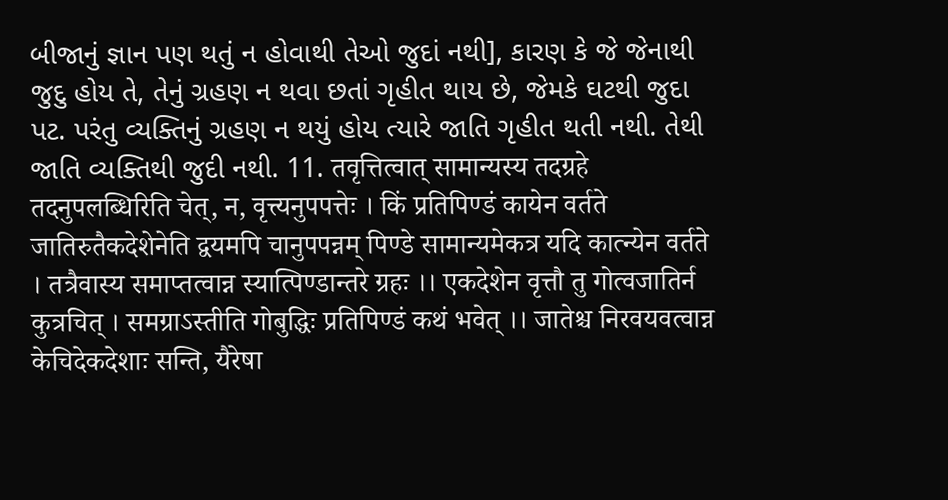બીજાનું જ્ઞાન પણ થતું ન હોવાથી તેઓ જુદાં નથી], કારણ કે જે જેનાથી જુદુ હોય તે, તેનું ગ્રહણ ન થવા છતાં ગૃહીત થાય છે, જેમકે ઘટથી જુદા પટ. પરંતુ વ્યક્તિનું ગ્રહણ ન થયું હોય ત્યારે જાતિ ગૃહીત થતી નથી. તેથી જાતિ વ્યક્તિથી જુદી નથી. 11. तवृत्तित्वात् सामान्यस्य तदग्रहे तदनुपलब्धिरिति चेत्, न, वृत्त्यनुपपत्तेः । किं प्रतिपिण्डं कायेन वर्तते जातिरुतैकदेशेनेति द्वयमपि चानुपपन्नम् पिण्डे सामान्यमेकत्र यदि कात्न्येन वर्तते । तत्रैवास्य समाप्तत्वान्न स्यात्पिण्डान्तरे ग्रहः ।। एकदेशेन वृत्तौ तु गोत्वजातिर्न कुत्रचित् । समग्राऽस्तीति गोबुद्धिः प्रतिपिण्डं कथं भवेत् ।। जातेश्च निरवयवत्वान्न केचिदेकदेशाः सन्ति, यैरेषा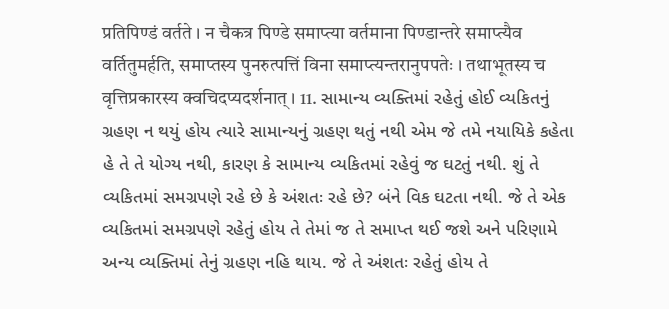प्रतिपिण्डं वर्तते । न चैकत्र पिण्डे समाप्त्या वर्तमाना पिण्डान्तरे समाप्त्यैव वर्तितुमर्हति, समाप्तस्य पुनरुत्पत्तिं विना समाप्त्यन्तरानुपपतेः । तथाभूतस्य च वृत्तिप्रकारस्य क्वचिदप्यदर्शनात् । 11. સામાન્ય વ્યક્તિમાં રહેતું હોઈ વ્યકિતનું ગ્રહણ ન થયું હોય ત્યારે સામાન્યનું ગ્રહણ થતું નથી એમ જે તમે નયાયિકે કહેતા હે તે તે યોગ્ય નથી, કારણ કે સામાન્ય વ્યકિતમાં રહેવું જ ઘટતું નથી. શું તે વ્યકિતમાં સમગ્રપણે રહે છે કે અંશતઃ રહે છે? બંને વિક ઘટતા નથી. જે તે એક વ્યકિતમાં સમગ્રપણે રહેતું હોય તે તેમાં જ તે સમાપ્ત થઈ જશે અને પરિણામે અન્ય વ્યક્તિમાં તેનું ગ્રહણ નહિ થાય. જે તે અંશતઃ રહેતું હોય તે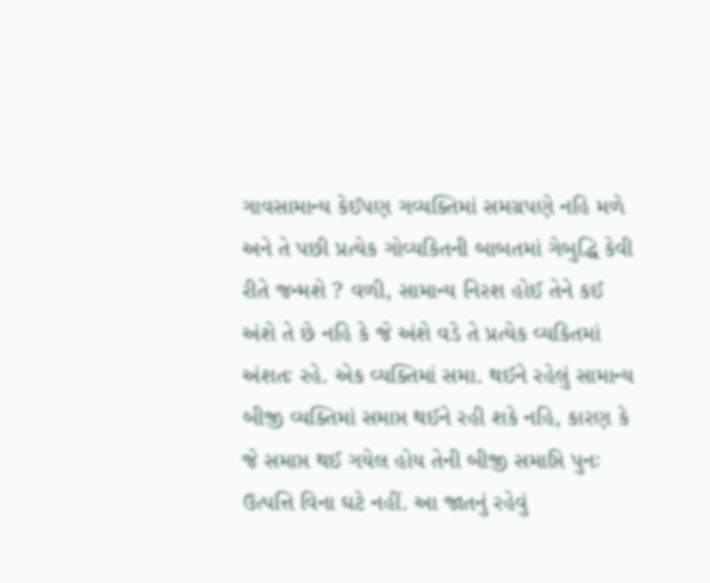ગાવસામાન્ય કેઈપણ ગવ્યક્તિમાં સમગ્રપણે નહિ મળે અને તે પછી પ્રત્યેક ગોવ્યકિતની બાબતમાં ગેબુદ્ધિ કેવી રીતે જન્મશે ? વળી, સામાન્ય નિરશ હોઈ તેને કઈ અંશે તે છે નહિ કે જે અંશે વડે તે પ્રત્યેક વ્યકિતમાં અંશતઃ રહે. એક વ્યક્તિમાં સમા. થઈને રહેલું સામાન્ય બીજી વ્યક્તિમાં સમાપ્ત થઈને રહી શકે નહિ, કારણ કે જે સમાપ્ત થઈ ગયેલ હોય તેની બીજી સમાપ્તિ પુનઃ ઉત્પત્તિ વિના ઘટે નહીં. આ જાતનું રહેવું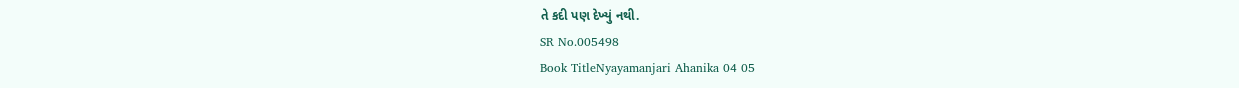તે કદી પણ દેખ્યું નથી.
SR No.005498
Book TitleNyayamanjari Ahanika 04 05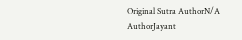Original Sutra AuthorN/A
AuthorJayant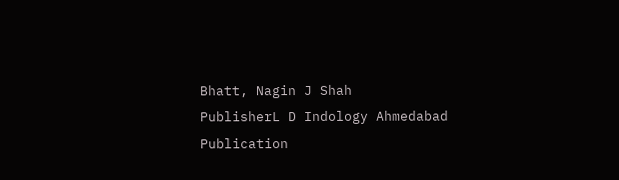Bhatt, Nagin J Shah
PublisherL D Indology Ahmedabad
Publication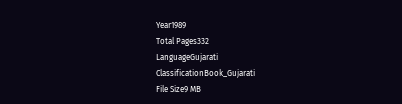Year1989
Total Pages332
LanguageGujarati
ClassificationBook_Gujarati
File Size9 MB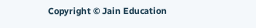Copyright © Jain Education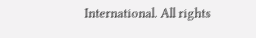International. All rights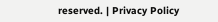reserved. | Privacy Policy